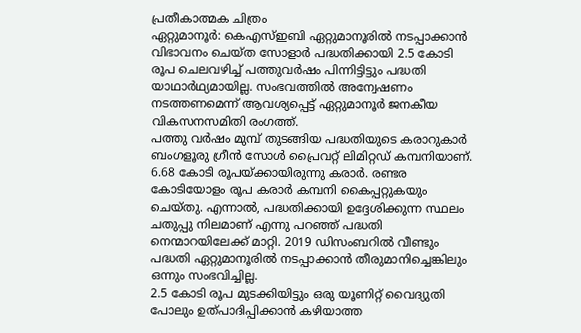പ്രതീകാത്മക ചിത്രം
ഏറ്റുമാനൂർ: കെഎസ്ഇബി ഏറ്റുമാനൂരിൽ നടപ്പാക്കാൻ വിഭാവനം ചെയ്ത സോളാർ പദ്ധതിക്കായി 2.5 കോടി രൂപ ചെലവഴിച്ച് പത്തുവർഷം പിന്നിട്ടിട്ടും പദ്ധതി യാഥാർഥ്യമായില്ല. സംഭവത്തിൽ അന്വേഷണം നടത്തണമെന്ന് ആവശ്യപ്പെട്ട് ഏറ്റുമാനൂർ ജനകീയ വികസനസമിതി രംഗത്ത്.
പത്തു വർഷം മുമ്പ് തുടങ്ങിയ പദ്ധതിയുടെ കരാറുകാർ ബംഗളൂരു ഗ്രീൻ സോൾ പ്രൈവറ്റ് ലിമിറ്റഡ് കമ്പനിയാണ്. 6.68 കോടി രൂപയ്ക്കായിരുന്നു കരാർ. രണ്ടര കോടിയോളം രൂപ കരാർ കമ്പനി കൈപ്പറ്റുകയും ചെയ്തു. എന്നാൽ, പദ്ധതിക്കായി ഉദ്ദേശിക്കുന്ന സ്ഥലം ചതുപ്പു നിലമാണ് എന്നു പറഞ്ഞ് പദ്ധതി നെന്മാറയിലേക്ക് മാറ്റി. 2019 ഡിസംബറിൽ വീണ്ടും പദ്ധതി ഏറ്റുമാനൂരിൽ നടപ്പാക്കാൻ തീരുമാനിച്ചെങ്കിലും ഒന്നും സംഭവിച്ചില്ല.
2.5 കോടി രൂപ മുടക്കിയിട്ടും ഒരു യൂണിറ്റ് വൈദ്യുതി പോലും ഉത്പാദിപ്പിക്കാൻ കഴിയാത്ത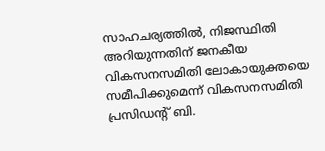സാഹചര്യത്തിൽ, നിജസ്ഥിതി അറിയുന്നതിന് ജനകീയ വികസനസമിതി ലോകായുക്തയെ സമീപിക്കുമെന്ന് വികസനസമിതി പ്രസിഡന്റ് ബി.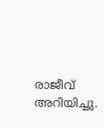രാജീവ് അറിയിച്ചു.